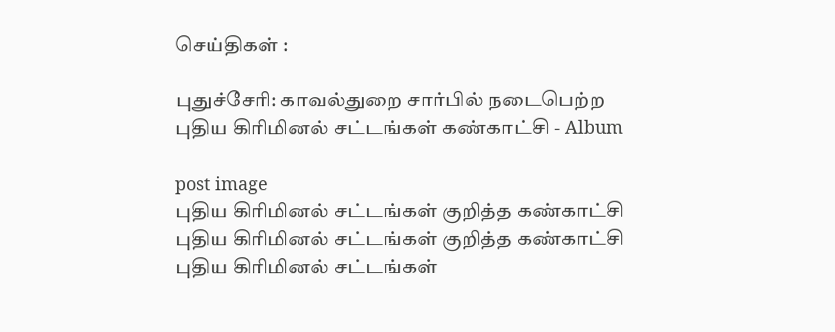செய்திகள் :

புதுச்சேரி: காவல்துறை சார்பில் நடைபெற்ற புதிய கிரிமினல் சட்டங்கள் கண்காட்சி - Album

post image
புதிய கிரிமினல் சட்டங்கள் குறித்த கண்காட்சி
புதிய கிரிமினல் சட்டங்கள் குறித்த கண்காட்சி
புதிய கிரிமினல் சட்டங்கள்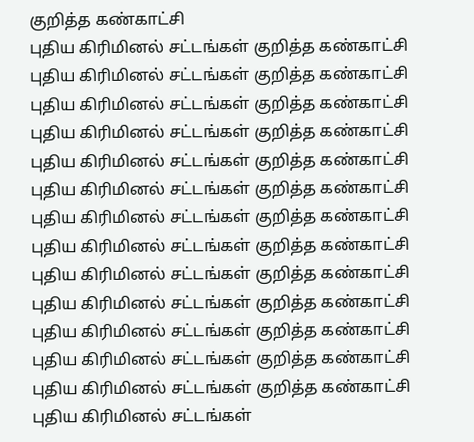குறித்த கண்காட்சி
புதிய கிரிமினல் சட்டங்கள் குறித்த கண்காட்சி
புதிய கிரிமினல் சட்டங்கள் குறித்த கண்காட்சி
புதிய கிரிமினல் சட்டங்கள் குறித்த கண்காட்சி
புதிய கிரிமினல் சட்டங்கள் குறித்த கண்காட்சி
புதிய கிரிமினல் சட்டங்கள் குறித்த கண்காட்சி
புதிய கிரிமினல் சட்டங்கள் குறித்த கண்காட்சி
புதிய கிரிமினல் சட்டங்கள் குறித்த கண்காட்சி
புதிய கிரிமினல் சட்டங்கள் குறித்த கண்காட்சி
புதிய கிரிமினல் சட்டங்கள் குறித்த கண்காட்சி
புதிய கிரிமினல் சட்டங்கள் குறித்த கண்காட்சி
புதிய கிரிமினல் சட்டங்கள் குறித்த கண்காட்சி
புதிய கிரிமினல் சட்டங்கள் குறித்த கண்காட்சி
புதிய கிரிமினல் சட்டங்கள் குறித்த கண்காட்சி
புதிய கிரிமினல் சட்டங்கள்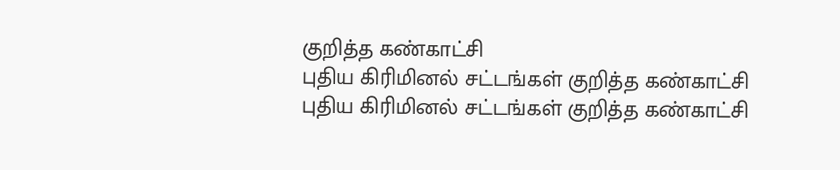குறித்த கண்காட்சி
புதிய கிரிமினல் சட்டங்கள் குறித்த கண்காட்சி
புதிய கிரிமினல் சட்டங்கள் குறித்த கண்காட்சி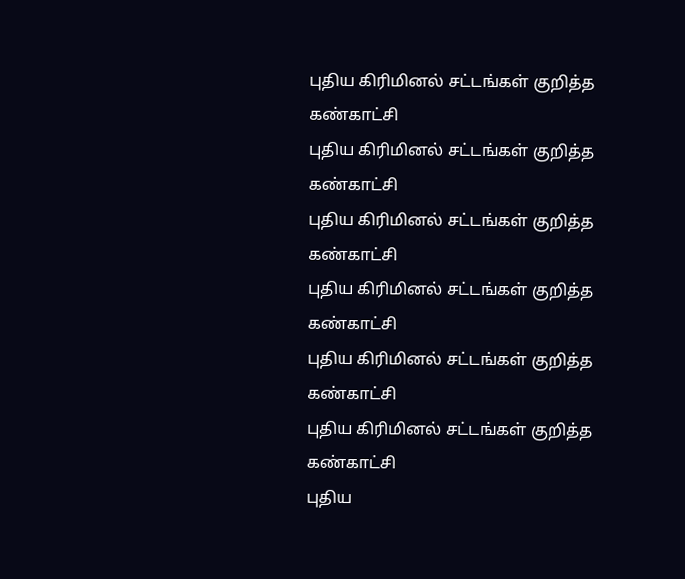புதிய கிரிமினல் சட்டங்கள் குறித்த கண்காட்சி
புதிய கிரிமினல் சட்டங்கள் குறித்த கண்காட்சி
புதிய கிரிமினல் சட்டங்கள் குறித்த கண்காட்சி
புதிய கிரிமினல் சட்டங்கள் குறித்த கண்காட்சி
புதிய கிரிமினல் சட்டங்கள் குறித்த கண்காட்சி
புதிய கிரிமினல் சட்டங்கள் குறித்த கண்காட்சி
புதிய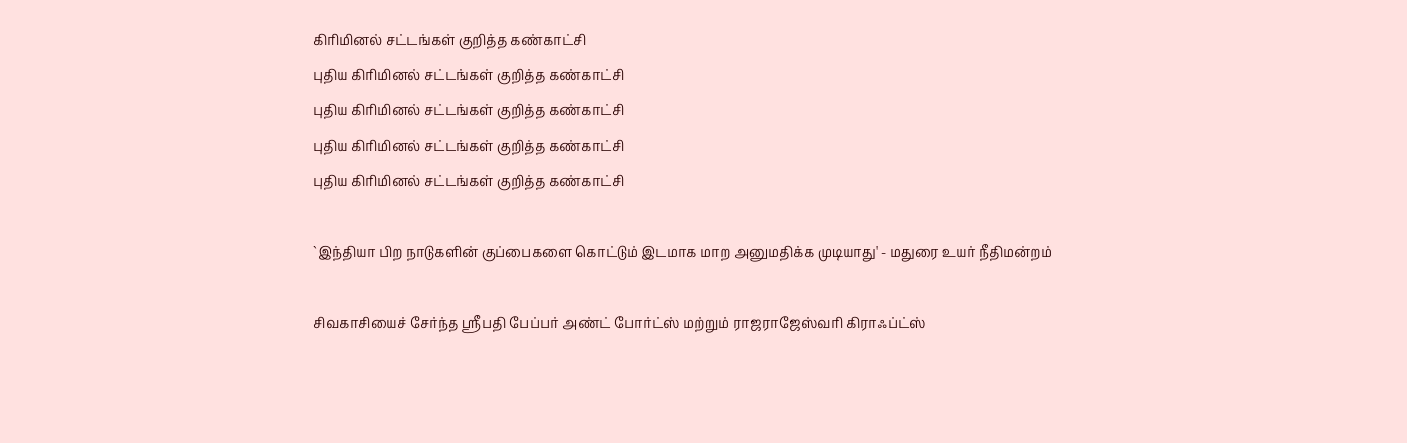கிரிமினல் சட்டங்கள் குறித்த கண்காட்சி
புதிய கிரிமினல் சட்டங்கள் குறித்த கண்காட்சி
புதிய கிரிமினல் சட்டங்கள் குறித்த கண்காட்சி
புதிய கிரிமினல் சட்டங்கள் குறித்த கண்காட்சி
புதிய கிரிமினல் சட்டங்கள் குறித்த கண்காட்சி

`இந்தியா பிற நாடுகளின் குப்பைகளை கொட்டும் இடமாக மாற அனுமதிக்க முடியாது' - மதுரை உயர் நீதிமன்றம்

சிவகாசியைச் சேர்ந்த ஸ்ரீபதி பேப்பர் அண்ட் போர்ட்ஸ் மற்றும் ராஜராஜேஸ்வரி கிராஃப்ட்ஸ்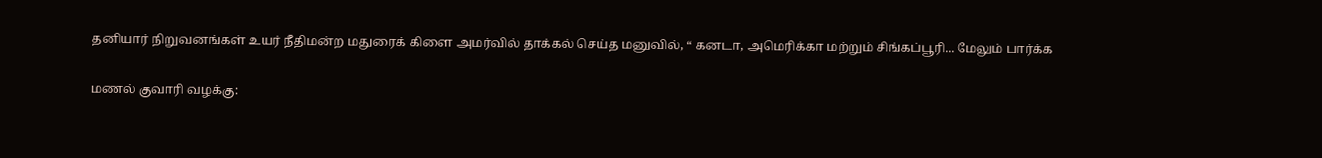தனியார் நிறுவனங்கள் உயர் நீதிமன்ற மதுரைக் கிளை அமர்வில் தாக்கல் செய்த மனுவில், “ கனடா, அமெரிக்கா மற்றும் சிங்கப்பூரி... மேலும் பார்க்க

மணல் குவாரி வழக்கு: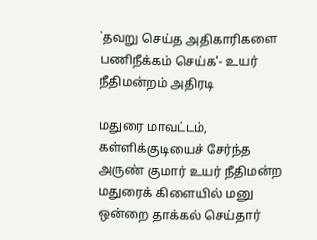`தவறு செய்த அதிகாரிகளை பணிநீக்கம் செய்க'- உயர் நீதிமன்றம் அதிரடி

மதுரை மாவட்டம், கள்ளிக்குடியைச் சேர்ந்த அருண் குமார் உயர் நீதிமன்ற மதுரைக் கிளையில் மனு ஒன்றை தாக்கல் செய்தார்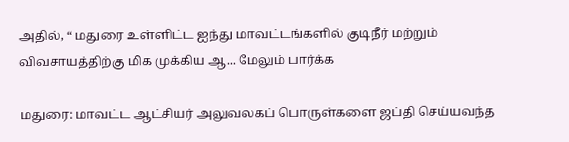அதில், “ மதுரை உள்ளிட்ட ஐந்து மாவட்டங்களில் குடிநீர் மற்றும் விவசாயத்திற்கு மிக முக்கிய ஆ... மேலும் பார்க்க

மதுரை: மாவட்ட ஆட்சியர் அலுவலகப் பொருள்களை ஜப்தி செய்யவந்த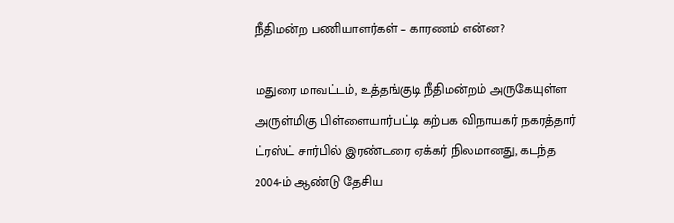நீதிமன்ற பணியாளர்கள் – காரணம் என்ன?

மதுரை மாவட்டம், உத்தங்குடி நீதிமன்றம் அருகேயுள்ள அருள்மிகு பிள்ளையார்பட்டி கற்பக விநாயகர் நகரத்தார் ட்ரஸ்ட் சார்பில் இரண்டரை ஏக்கர் நிலமானது, கடந்த 2004-ம் ஆண்டு தேசிய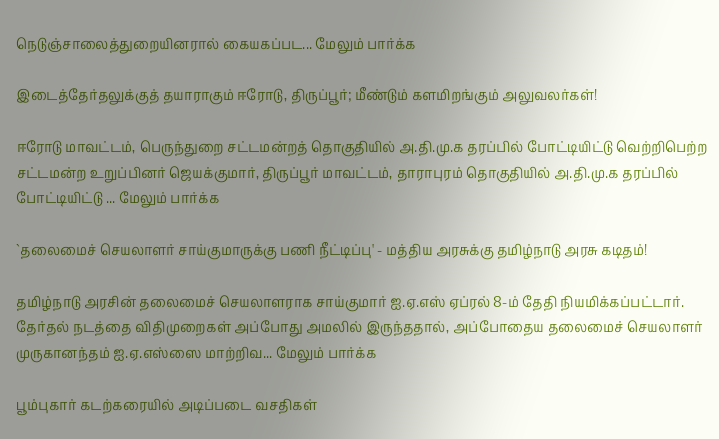நெடுஞ்சாலைத்துறையினரால் கையகப்பட... மேலும் பார்க்க

இடைத்தேர்தலுக்குத் தயாராகும் ஈரோடு, திருப்பூர்; மீண்டும் களமிறங்கும் அலுவலர்கள்!

ஈரோடு மாவட்டம், பெருந்துறை சட்டமன்றத் தொகுதியில் அ.தி.மு.க தரப்பில் போட்டியிட்டு வெற்றிபெற்ற சட்டமன்ற உறுப்பினர் ஜெயக்குமார், திருப்பூர் மாவட்டம், தாராபுரம் தொகுதியில் அ.தி.மு.க தரப்பில் போட்டியிட்டு ... மேலும் பார்க்க

`தலைமைச் செயலாளர் சாய்குமாருக்கு பணி நீட்டிப்பு' - மத்திய அரசுக்கு தமிழ்நாடு அரசு கடிதம்!

தமிழ்நாடு அரசின் தலைமைச் செயலாளராக சாய்குமார் ஐ.ஏ.எஸ் ஏப்ரல் 8-ம் தேதி நியமிக்கப்பட்டார். தேர்தல் நடத்தை விதிமுறைகள் அப்போது அமலில் இருந்ததால், அப்போதைய தலைமைச் செயலாளர் முருகானந்தம் ஐ.ஏ.எஸ்ஸை மாற்றிவ... மேலும் பார்க்க

பூம்புகார் கடற்கரையில் அடிப்படை வசதிகள்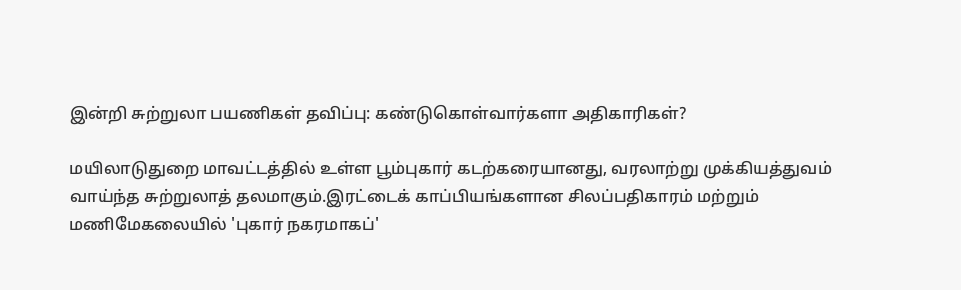இன்றி சுற்றுலா பயணிகள் தவிப்பு: கண்டுகொள்வார்களா அதிகாரிகள்?

மயிலாடுதுறை மாவட்டத்தில் உள்ள பூம்புகார் கடற்கரையானது, வரலாற்று முக்கியத்துவம் வாய்ந்த சுற்றுலாத் தலமாகும்.இரட்டைக் காப்பியங்களான சிலப்பதிகாரம் மற்றும் மணிமேகலையில் 'புகார் நகரமாகப்'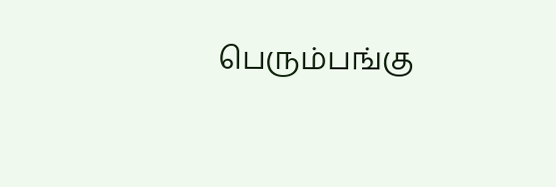பெரும்பங்கு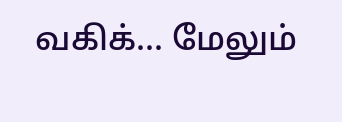வகிக்... மேலும்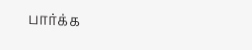பார்க்க